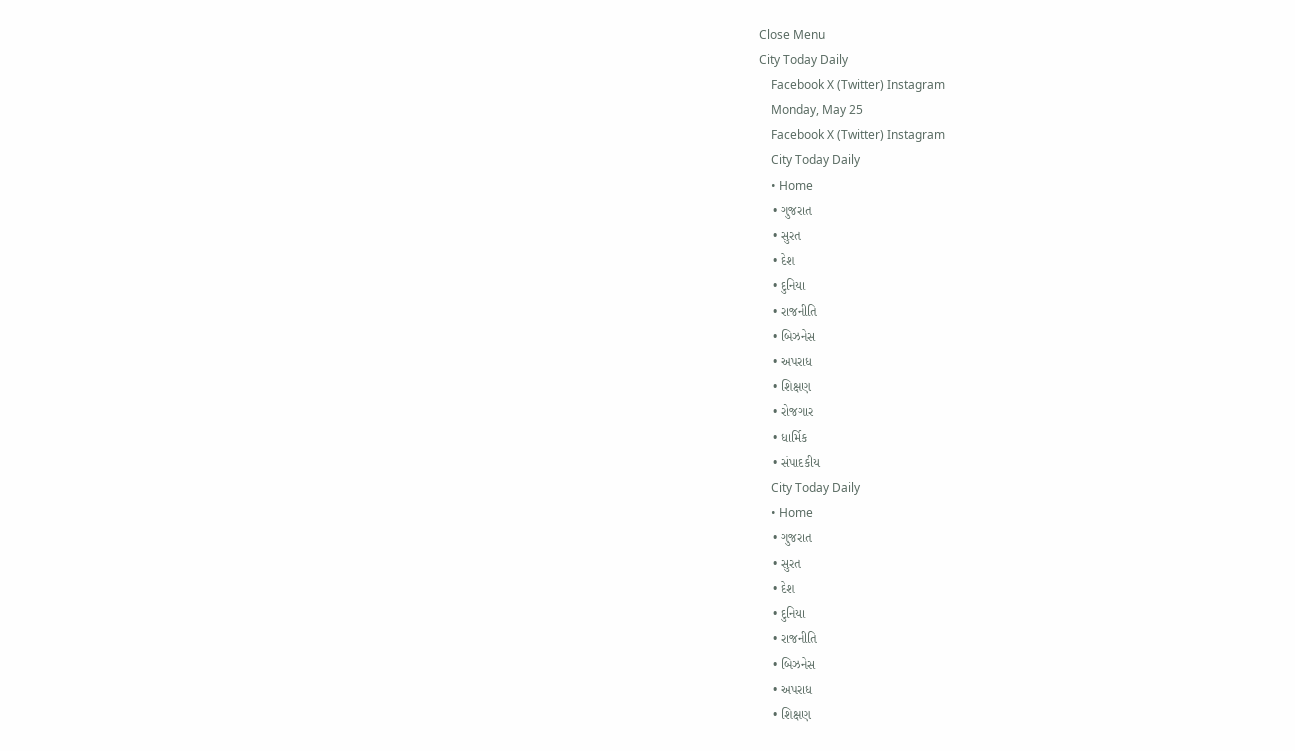Close Menu
City Today Daily
    Facebook X (Twitter) Instagram
    Monday, May 25
    Facebook X (Twitter) Instagram
    City Today Daily
    • Home
    • ગુજરાત
    • સુરત
    • દેશ
    • દુનિયા
    • રાજનીતિ
    • બિઝનેસ
    • અપરાધ
    • શિક્ષણ
    • રોજગાર
    • ધાર્મિક
    • સંપાદકીય
    City Today Daily
    • Home
    • ગુજરાત
    • સુરત
    • દેશ
    • દુનિયા
    • રાજનીતિ
    • બિઝનેસ
    • અપરાધ
    • શિક્ષણ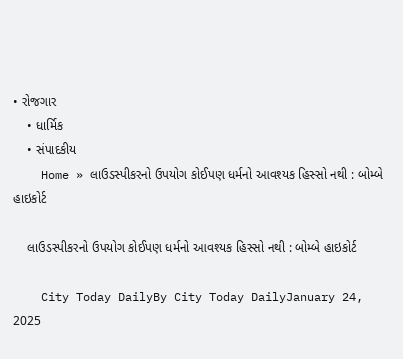• રોજગાર
    • ધાર્મિક
    • સંપાદકીય
    Home » લાઉડસ્પીકરનો ઉપયોગ કોઈપણ ધર્મનો આવશ્યક હિસ્સો નથી : બોમ્બે હાઇકોર્ટ

    લાઉડસ્પીકરનો ઉપયોગ કોઈપણ ધર્મનો આવશ્યક હિસ્સો નથી : બોમ્બે હાઇકોર્ટ

    City Today DailyBy City Today DailyJanuary 24, 2025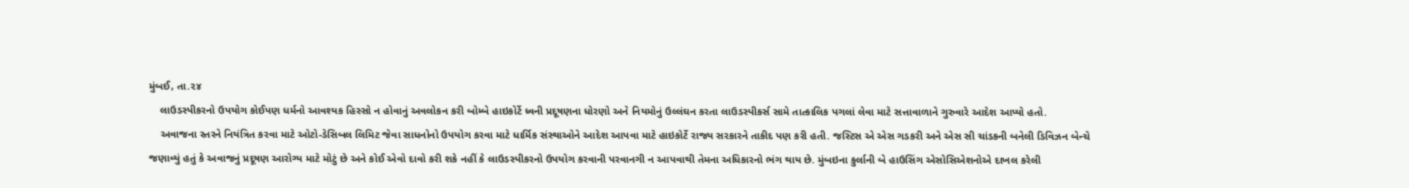મુંબઈ, તા.૨૪
    લાઉડસ્પીકરનો ઉપયોગ કોઈપણ ધર્મનો આવશ્યક હિસ્સો ન હોવાનું અવલોકન કરી બોમ્બે હાઇકોર્ટે ધ્વની પ્રદૂષણના ધોરણો અને નિયમોનું ઉલ્લંઘન કરતા લાઉડસ્પીકર્સ સામે તાત્કાલિક પગલાં લેવા માટે સત્તાવાળાને ગુરુવારે આદેશ આપ્યો હતો.
    અવાજના સ્તરને નિયંત્રિત કરવા માટે ઓટો-ડેસિબલ લિમિટ જેવા સાધનોનો ઉપયોગ કરવા માટે ધાર્મિક સંસ્થાઓને આદેશ આપવા માટે હાઇકોર્ટે રાજ્ય સરકારને તાકીદ પણ કરી હતી. જસ્ટિસ એ એસ ગડકરી અને એસ સી ચાંડકની બનેલી ડિવિઝન બેન્ચે જણાવ્યું હતું કે અવાજનું પ્રદૂષણ આરોગ્ય માટે મોટું છે અને કોઈ એવો દાવો કરી શકે નહીં કે લાઉડસ્પીકરનો ઉપયોગ કરવાની પરવાનગી ન આપવાથી તેમના અધિકારનો ભંગ થાય છે. મુંબઇના કુર્લાની બે હાઉસિંગ એસોસિએશનોએ દાખલ કરેલી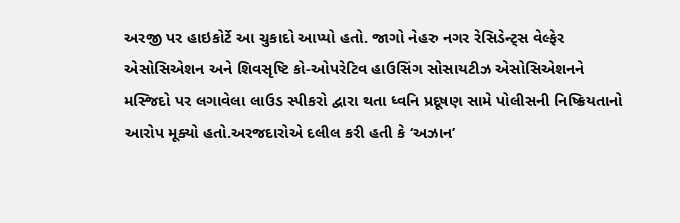અરજી પર હાઇકોર્ટે આ ચુકાદો આપ્યો હતો. જાગો નેહરુ નગર રેસિડેન્ટ્‌સ વેલ્ફેર એસોસિએશન અને શિવસૃષ્ટિ કો-ઓપરેટિવ હાઉસિંગ સોસાયટીઝ એસોસિએશનને મસ્જિદો પર લગાવેલા લાઉડ સ્પીકરો દ્વારા થતા ધ્વનિ પ્રદૂષણ સામે પોલીસની નિષ્ક્રિયતાનો આરોપ મૂક્યો હતો.અરજદારોએ દલીલ કરી હતી કે ‘અઝાન’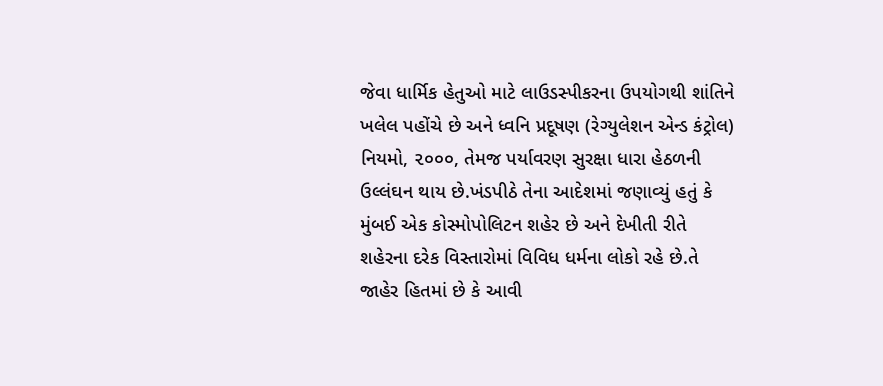જેવા ધાર્મિક હેતુઓ માટે લાઉડસ્પીકરના ઉપયોગથી શાંતિને ખલેલ પહોંચે છે અને ધ્વનિ પ્રદૂષણ (રેગ્યુલેશન એન્ડ કંટ્રોલ) નિયમો, ૨૦૦૦, તેમજ પર્યાવરણ સુરક્ષા ધારા હેઠળની ઉલ્લંઘન થાય છે.ખંડપીઠે તેના આદેશમાં જણાવ્યું હતું કે મુંબઈ એક કોસ્મોપોલિટન શહેર છે અને દેખીતી રીતે શહેરના દરેક વિસ્તારોમાં વિવિધ ધર્મના લોકો રહે છે.તે જાહેર હિતમાં છે કે આવી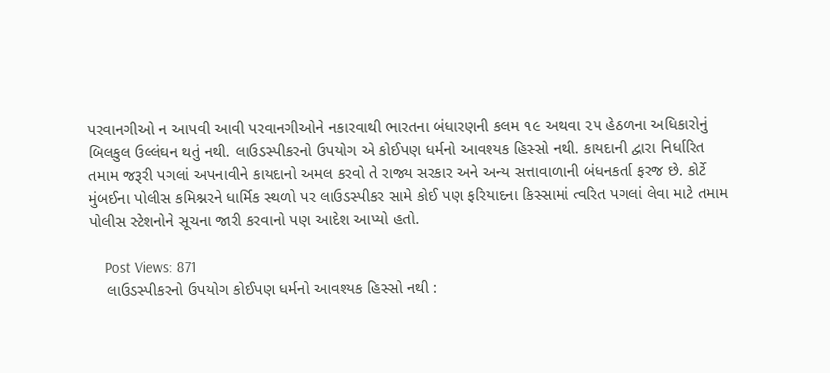પરવાનગીઓ ન આપવી આવી પરવાનગીઓને નકારવાથી ભારતના બંધારણની કલમ ૧૯ અથવા ૨૫ હેઠળના અધિકારોનું બિલકુલ ઉલ્લંઘન થતું નથી. લાઉડસ્પીકરનો ઉપયોગ એ કોઈપણ ધર્મનો આવશ્યક હિસ્સો નથી. કાયદાની દ્વારા નિર્ધારિત તમામ જરૂરી પગલાં અપનાવીને કાયદાનો અમલ કરવો તે રાજ્ય સરકાર અને અન્ય સત્તાવાળાની બંધનકર્તા ફરજ છે. કોર્ટે મુંબઈના પોલીસ કમિશ્નરને ધાર્મિક સ્થળો પર લાઉડસ્પીકર સામે કોઈ પણ ફરિયાદના કિસ્સામાં ત્વરિત પગલાં લેવા માટે તમામ પોલીસ સ્ટેશનોને સૂચના જારી કરવાનો પણ આદેશ આપ્યો હતો.

    Post Views: 871
    લાઉડસ્પીકરનો ઉપયોગ કોઈપણ ધર્મનો આવશ્યક હિસ્સો નથી :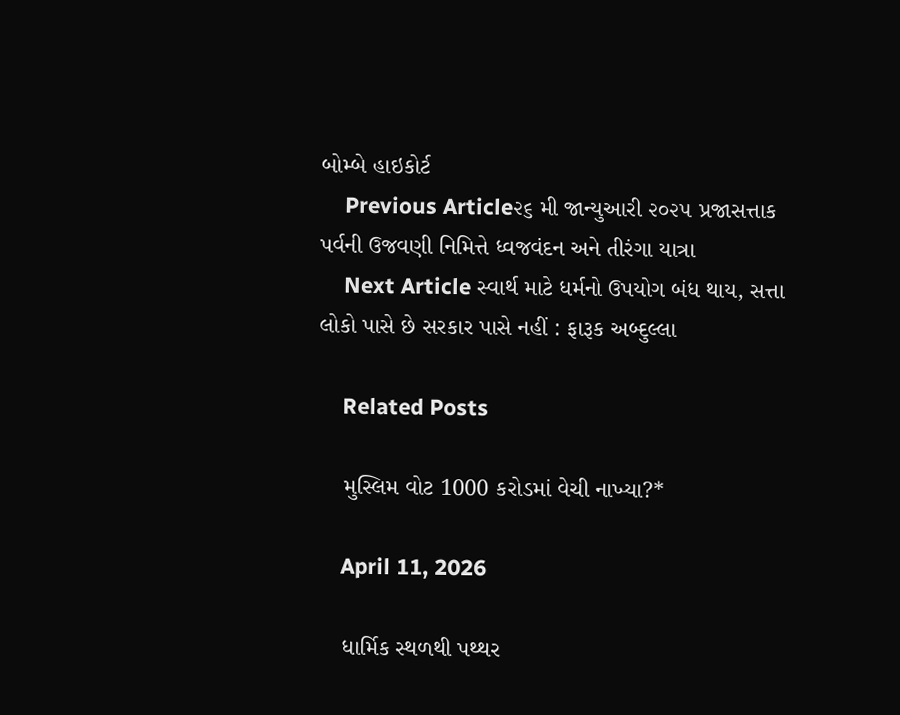બોમ્બે હાઇકોર્ટ
    Previous Article૨૬ મી જાન્યુઆરી ૨૦૨૫ પ્રજાસત્તાક પર્વની ઉજવણી નિમિત્તે ધ્વજવંદન અને તીરંગા યાત્રા
    Next Article સ્વાર્થ માટે ધર્મનો ઉપયોગ બંધ થાય, સત્તા લોકો પાસે છે સરકાર પાસે નહીં : ફારૂક અબ્દુલ્લા

    Related Posts

    મુસ્લિમ વોટ 1000 કરોડમાં વેચી નાખ્યા?*

    April 11, 2026

    ધાર્મિક સ્થળથી પથ્થર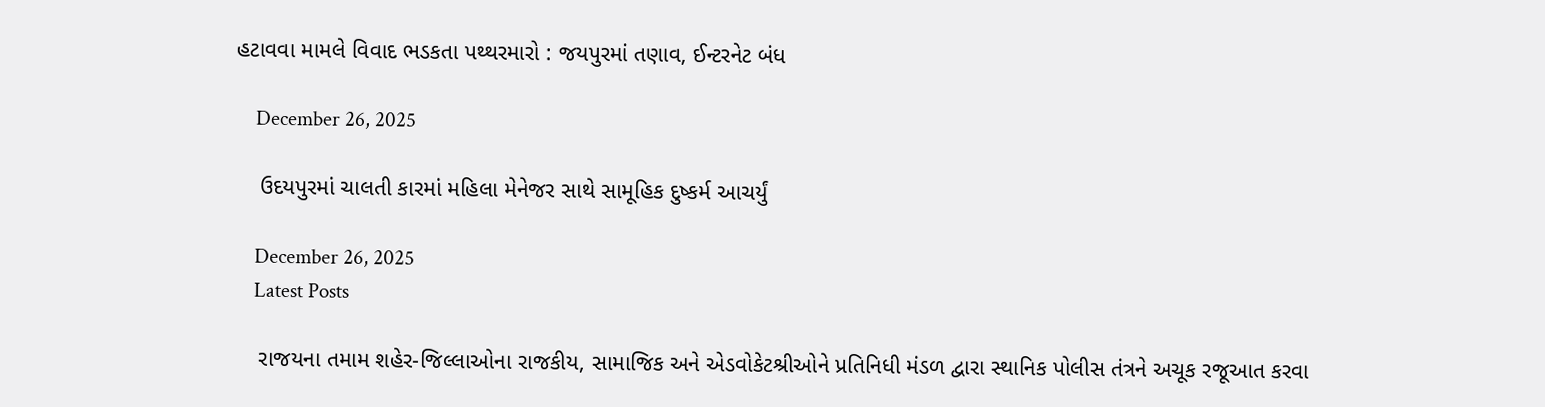હટાવવા મામલે વિવાદ ભડકતા પથ્થરમારો : જયપુરમાં તણાવ, ઈન્ટરનેટ બંધ

    December 26, 2025

    ઉદયપુરમાં ચાલતી કારમાં મહિલા મેનેજર સાથે સામૂહિક દુષ્કર્મ આચર્યું

    December 26, 2025
    Latest Posts

    રાજયના તમામ શહેર-જિલ્લાઓના રાજકીય, સામાજિક અને એડવોકેટશ્રીઓને પ્રતિનિધી મંડળ દ્વારા સ્થાનિક પોલીસ તંત્રને અચૂક રજૂઆત કરવા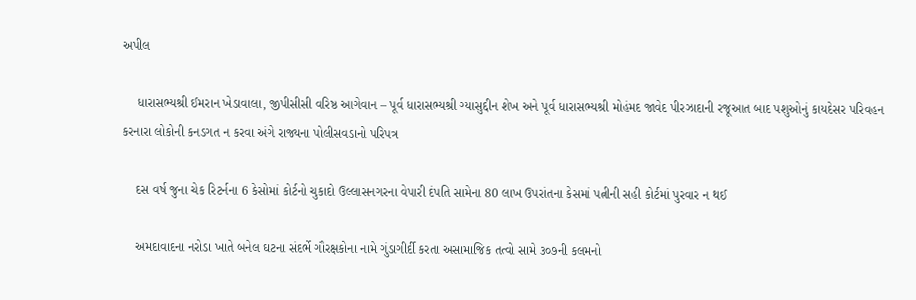અપીલ

    ધારાસભ્યશ્રી ઈમરાન ખેડાવાલા, જીપીસીસી વરિષ્ઠ આગેવાન – પૂર્વ ધારાસભ્યશ્રી ગ્યાસુદ્દીન શેખ અને પૂર્વ ધારાસભ્યશ્રી મોહંમદ જાવેદ પીરઝાદાની રજૂઆત બાદ પશુઓનું કાયદેસર પરિવહન કરનારા લોકોની કનડગત ન કરવા અંગે રાજ્યના પોલીસવડાનો પરિપત્ર

    દસ વર્ષ જુના ચેક રિટર્નના 6 કેસોમાં કોર્ટનો ચુકાદો ઉલ્લાસનગરના વેપારી દંપતિ સામેના 80 લાખ ઉપરાંતના કેસમાં પત્નીની સહી કોર્ટમાં પુરવાર ન થઈ

    અમદાવાદના નરોડા ખાતે બનેલ ઘટના સંદર્ભે ગૌરક્ષકોના નામે ગુંડાગીર્દી કરતા અસામાજિક તત્વો સામે ૩૦૭ની કલમનો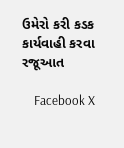ઉમેરો કરી કડક કાર્યવાહી કરવા રજૂઆત

    Facebook X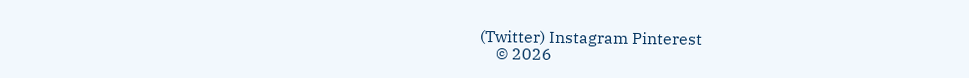(Twitter) Instagram Pinterest
    © 2026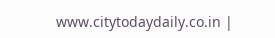www.citytodaydaily.co.in |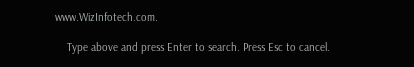www.WizInfotech.com.

    Type above and press Enter to search. Press Esc to cancel.